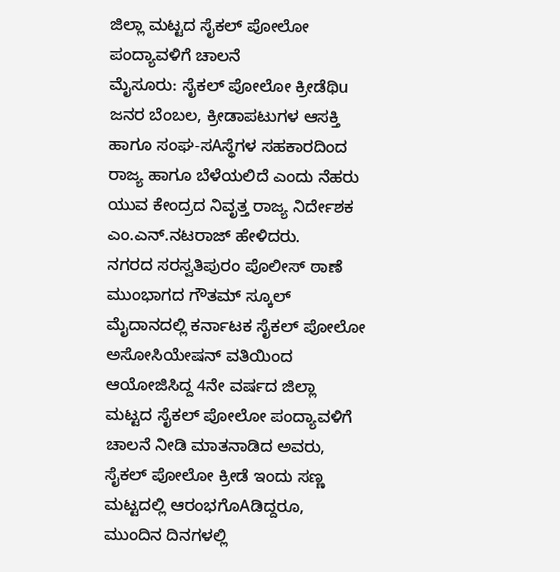ಜಿಲ್ಲಾ ಮಟ್ಟದ ಸೈಕಲ್ ಪೋಲೋ ಪಂದ್ಯಾವಳಿಗೆ ಚಾಲನೆ
ಮೈಸೂರು: ಸೈಕಲ್ ಪೋಲೋ ಕ್ರೀಡೆಥಿu ಜನರ ಬೆಂಬಲ, ಕ್ರೀಡಾಪಟುಗಳ ಆಸಕ್ತಿ ಹಾಗೂ ಸಂಘ-ಸAಸ್ಥೆಗಳ ಸಹಕಾರದಿಂದ ರಾಜ್ಯ ಹಾಗೂ ಬೆಳೆಯಲಿದೆ ಎಂದು ನೆಹರು ಯುವ ಕೇಂದ್ರದ ನಿವೃತ್ತ ರಾಜ್ಯ ನಿರ್ದೇಶಕ ಎಂ.ಎನ್.ನಟರಾಜ್ ಹೇಳಿದರು.
ನಗರದ ಸರಸ್ವತಿಪುರಂ ಪೊಲೀಸ್ ಠಾಣೆ ಮುಂಭಾಗದ ಗೌತಮ್ ಸ್ಕೂಲ್ ಮೈದಾನದಲ್ಲಿ ಕರ್ನಾಟಕ ಸೈಕಲ್ ಪೋಲೋ ಅಸೋಸಿಯೇಷನ್ ವತಿಯಿಂದ ಆಯೋಜಿಸಿದ್ದ 4ನೇ ವರ್ಷದ ಜಿಲ್ಲಾ ಮಟ್ಟದ ಸೈಕಲ್ ಪೋಲೋ ಪಂದ್ಯಾವಳಿಗೆ ಚಾಲನೆ ನೀಡಿ ಮಾತನಾಡಿದ ಅವರು,
ಸೈಕಲ್ ಪೋಲೋ ಕ್ರೀಡೆ ಇಂದು ಸಣ್ಣ ಮಟ್ಟದಲ್ಲಿ ಆರಂಭಗೊAಡಿದ್ದರೂ, ಮುಂದಿನ ದಿನಗಳಲ್ಲಿ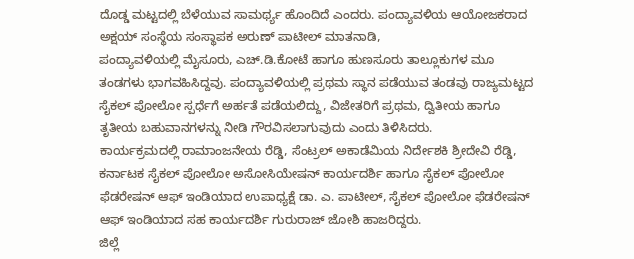ದೊಡ್ಡ ಮಟ್ಟದಲ್ಲಿ ಬೆಳೆಯುವ ಸಾಮರ್ಥ್ಯ ಹೊಂದಿದೆ ಎಂದರು. ಪಂದ್ಯಾವಳಿಯ ಆಯೋಜಕರಾದ ಅಕ್ಷಯ್ ಸಂಸ್ಥೆಯ ಸಂಸ್ಥಾಪಕ ಅರುಣ್ ಪಾಟೀಲ್ ಮಾತನಾಡಿ,
ಪಂದ್ಯಾವಳಿಯಲ್ಲಿ ಮೈಸೂರು, ಎಚ್.ಡಿ.ಕೋಟೆ ಹಾಗೂ ಹುಣಸೂರು ತಾಲ್ಲೂಕುಗಳ ಮೂ ತಂಡಗಳು ಭಾಗವಹಿಸಿದ್ದವು. ಪಂದ್ಯಾವಳಿಯಲ್ಲಿ ಪ್ರಥಮ ಸ್ಥಾನ ಪಡೆಯುವ ತಂಡವು ರಾಜ್ಯಮಟ್ಟದ ಸೈಕಲ್ ಪೋಲೋ ಸ್ಪರ್ಧೆಗೆ ಅರ್ಹತೆ ಪಡೆಯಲಿದ್ದು, ವಿಜೇತರಿಗೆ ಪ್ರಥಮ, ದ್ವಿತೀಯ ಹಾಗೂ ತೃತೀಯ ಬಹುವಾನಗಳನ್ನು ನೀಡಿ ಗೌರವಿಸಲಾಗುವುದು ಎಂದು ತಿಳಿಸಿದರು.
ಕಾರ್ಯಕ್ರಮದಲ್ಲಿ ರಾಮಾಂಜನೇಯ ರೆಡ್ಡಿ, ಸೆಂಟ್ರಲ್ ಅಕಾಡೆಮಿಯ ನಿರ್ದೇಶಕಿ ಶ್ರೀದೇವಿ ರೆಡ್ಡಿ, ಕರ್ನಾಟಕ ಸೈಕಲ್ ಪೋಲೋ ಅಸೋಸಿಯೇಷನ್ ಕಾರ್ಯದರ್ಶಿ ಹಾಗೂ ಸೈಕಲ್ ಪೋಲೋ ಫೆಡರೇಷನ್ ಆಫ್ ಇಂಡಿಯಾದ ಉಪಾಧ್ಯಕ್ಷೆ ಡಾ. ಎ. ಪಾಟೀಲ್, ಸೈಕಲ್ ಪೋಲೋ ಫೆಡರೇಷನ್ ಆಫ್ ಇಂಡಿಯಾದ ಸಹ ಕಾರ್ಯದರ್ಶಿ ಗುರುರಾಜ್ ಜೋಶಿ ಹಾಜರಿದ್ದರು.
ಜಿಲ್ಲೆ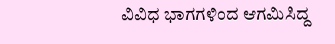ವಿವಿಧ ಭಾಗಗಳಿಂದ ಆಗಮಿಸಿದ್ದ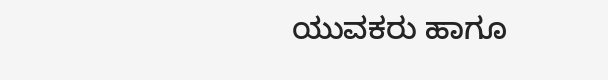ಯುವಕರು ಹಾಗೂ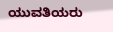ಯುವತಿಯರು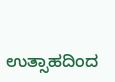ಉತ್ಸಾಹದಿಂದ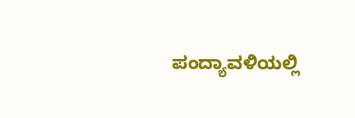ಪಂದ್ಯಾವಳಿಯಲ್ಲಿ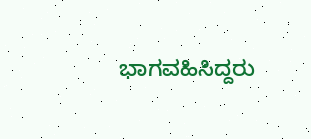ಭಾಗವಹಿಸಿದ್ದರು